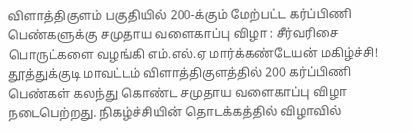விளாத்திகுளம் பகுதியில் 200-க்கும் மேற்பட்ட கர்ப்பிணி பெண்களுக்கு சமுதாய வளைகாப்பு விழா : சீர்வரிசை பொருட்களை வழங்கி எம்.எல்.ஏ மார்க்கண்டேயன் மகிழ்ச்சி!
தூத்துக்குடி மாவட்டம் விளாத்திகுளத்தில் 200 கர்ப்பிணி பெண்கள் கலந்து கொண்ட சமுதாய வளைகாப்பு விழா நடைபெற்றது. நிகழ்ச்சியின் தொடக்கத்தில் விழாவில்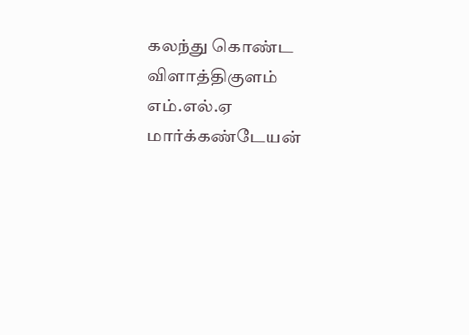கலந்து கொண்ட விளாத்திகுளம் எம்.எல்.ஏ மார்க்கண்டேயன்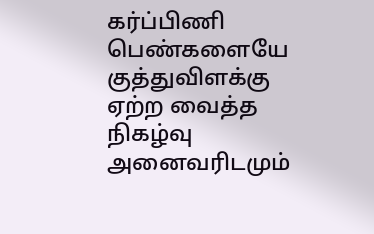கர்ப்பிணி பெண்களையே குத்துவிளக்கு ஏற்ற வைத்த நிகழ்வு அனைவரிடமும்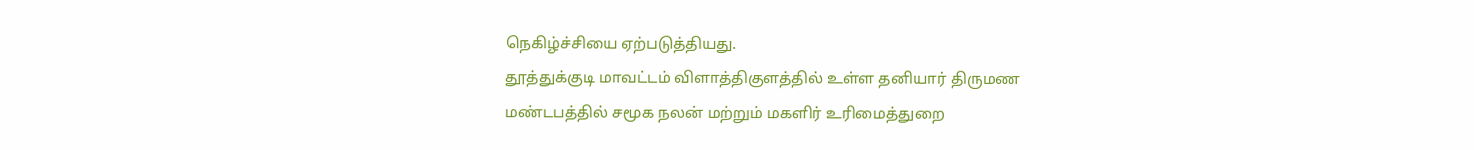நெகிழ்ச்சியை ஏற்படுத்தியது.
தூத்துக்குடி மாவட்டம் விளாத்திகுளத்தில் உள்ள தனியார் திருமண மண்டபத்தில் சமூக நலன் மற்றும் மகளிர் உரிமைத்துறை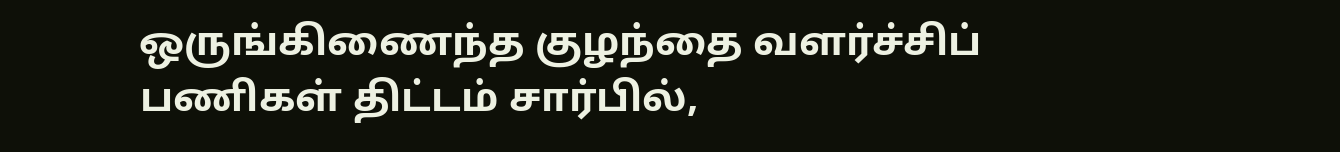ஒருங்கிணைந்த குழந்தை வளர்ச்சிப் பணிகள் திட்டம் சார்பில்,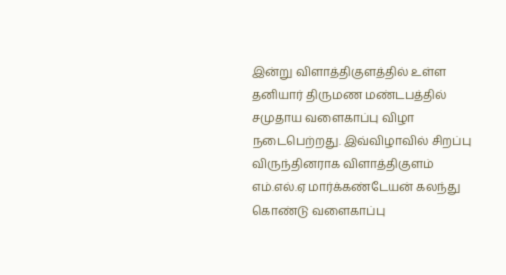இன்று விளாத்திகுளத்தில் உள்ள தனியார் திருமண மண்டபத்தில் சமுதாய வளைகாப்பு விழா நடைபெற்றது. இவ்விழாவில் சிறப்பு விருந்தினராக விளாத்திகுளம் எம்.எல்.ஏ மார்க்கண்டேயன் கலந்து கொண்டு வளைகாப்பு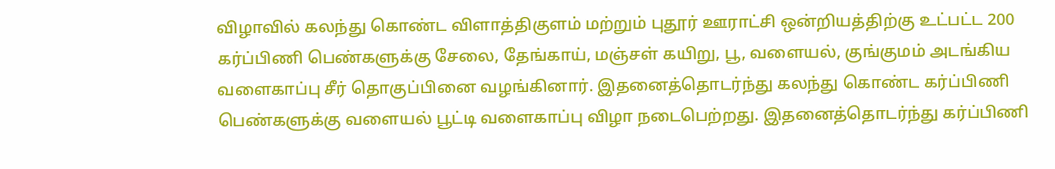விழாவில் கலந்து கொண்ட விளாத்திகுளம் மற்றும் புதூர் ஊராட்சி ஒன்றியத்திற்கு உட்பட்ட 200 கர்ப்பிணி பெண்களுக்கு சேலை, தேங்காய், மஞ்சள் கயிறு, பூ, வளையல், குங்குமம் அடங்கிய வளைகாப்பு சீர் தொகுப்பினை வழங்கினார். இதனைத்தொடர்ந்து கலந்து கொண்ட கர்ப்பிணி பெண்களுக்கு வளையல் பூட்டி வளைகாப்பு விழா நடைபெற்றது. இதனைத்தொடர்ந்து கர்ப்பிணி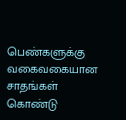பெண்களுக்கு வகைவகையான சாதங்கள் கொண்டு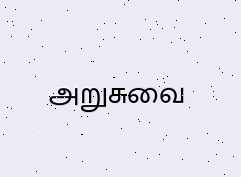அறுசுவை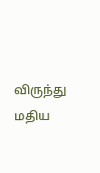விருந்து மதிய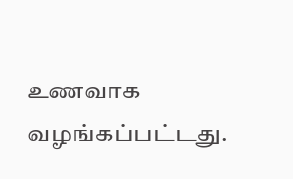உணவாக வழங்கப்பட்டது.